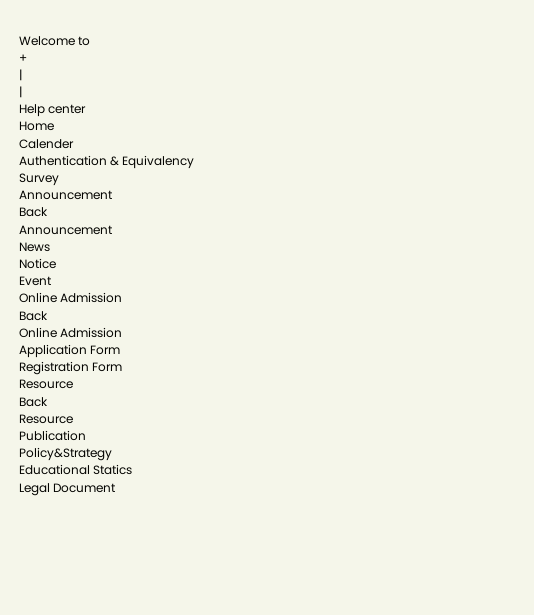Welcome to
+
|
|
Help center
Home
Calender
Authentication & Equivalency
Survey
Announcement
Back
Announcement
News
Notice
Event
Online Admission
Back
Online Admission
Application Form
Registration Form
Resource
Back
Resource
Publication
Policy&Strategy
Educational Statics
Legal Document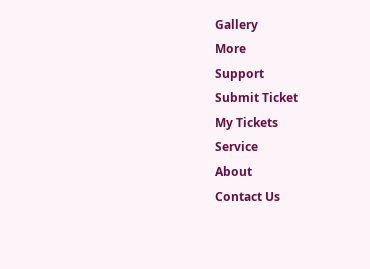Gallery
More
Support
Submit Ticket
My Tickets
Service
About
Contact Us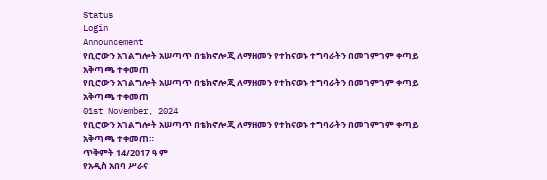Status
Login
Announcement
የቢሮውን አገልግሎት አሠጣጥ በቴክኖሎጂ ለማዘመን የተከናወኑ ተግባራትን በመገምገም ቀጣይ አቅጣጫ ተቀመጠ
የቢሮውን አገልግሎት አሠጣጥ በቴክኖሎጂ ለማዘመን የተከናወኑ ተግባራትን በመገምገም ቀጣይ አቅጣጫ ተቀመጠ
01st November, 2024
የቢሮውን አገልግሎት አሠጣጥ በቴክኖሎጂ ለማዘመን የተከናወኑ ተግባራትን በመገምገም ቀጣይ አቅጣጫ ተቀመጠ።
ጥቅምት 14/2017 ዓ ም
የአዲስ አበባ ሥራና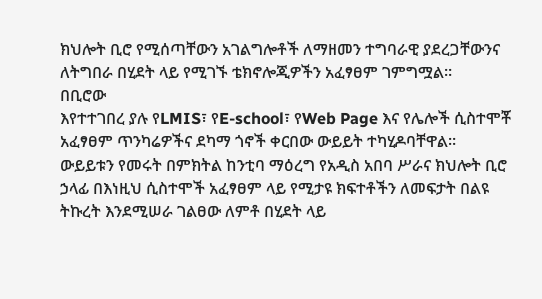ክህሎት ቢሮ የሚሰጣቸውን አገልግሎቶች ለማዘመን ተግባራዊ ያደረጋቸውንና ለትግበራ በሂደት ላይ የሚገኙ ቴክኖሎጂዎችን አፈፃፀም ገምግሟል።
በቢሮው
እየተተገበረ ያሉ የLMIS፣ የE-school፣ የWeb Page እና የሌሎች ሲስተሞቾ አፈፃፀም ጥንካሬዎችና ደካማ ጎኖች ቀርበው ውይይት ተካሂዶባቸዋል።
ውይይቱን የመሩት በምክትል ከንቲባ ማዕረግ የአዲስ አበባ ሥራና ክህሎት ቢሮ ኃላፊ በእነዚህ ሲስተሞች አፈፃፀም ላይ የሚታዩ ክፍተቶችን ለመፍታት በልዩ ትኩረት እንደሚሠራ ገልፀው ለምቶ በሂደት ላይ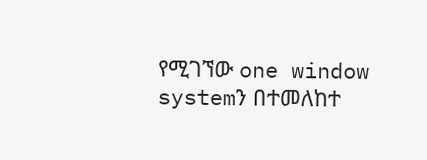የሚገኘው one window systemን በተመለከተ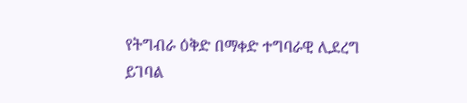የትግብራ ዕቅድ በማቀድ ተግባራዊ ሊደረግ ይገባል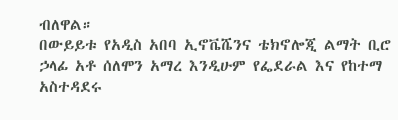ብለዋል።
በውይይቱ የአዲስ አበባ ኢኖቬሼንና ቴክኖሎጂ ልማት ቢሮ ኃላፊ አቶ ሰለሞን አማረ እንዲሁም የፌደራል እና የከተማ አስተዳደሩ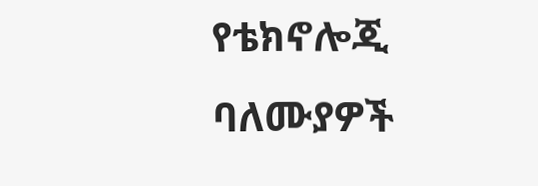የቴክኖሎጂ ባለሙያዎች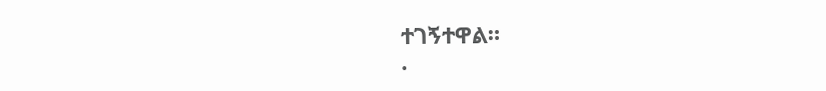ተገኝተዋል።
.